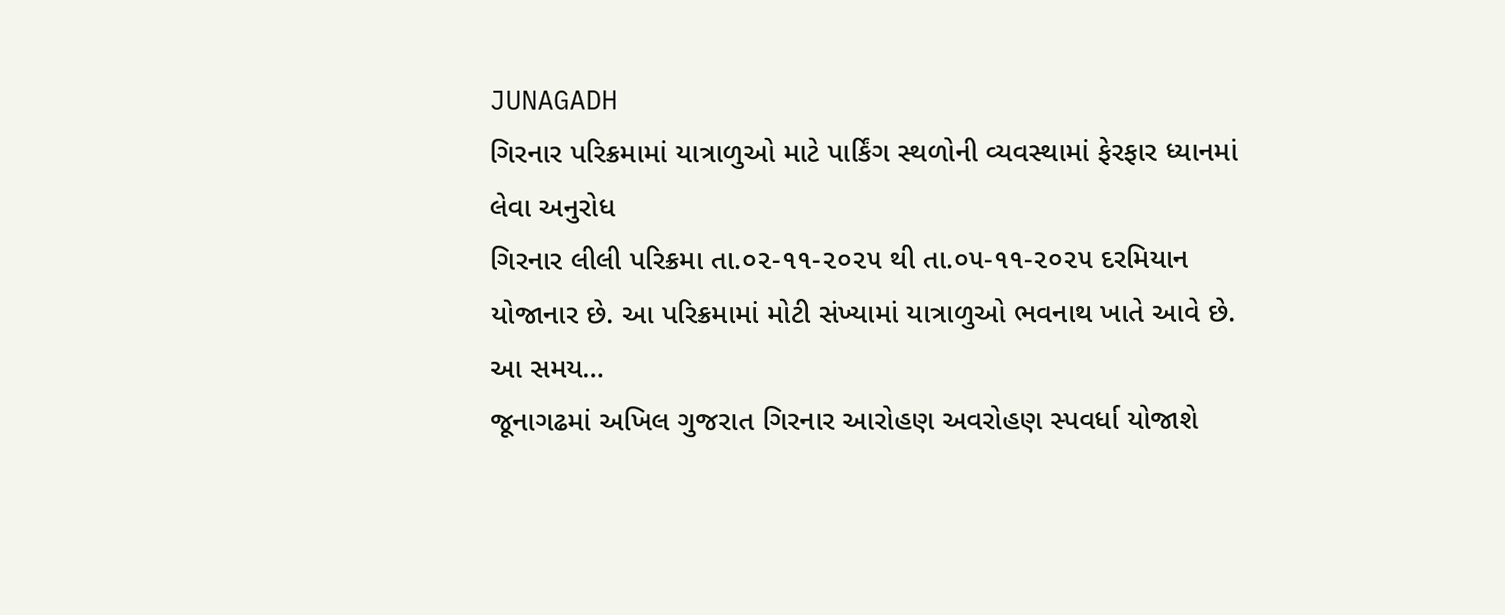JUNAGADH
ગિરનાર પરિક્રમામાં યાત્રાળુઓ માટે પાર્કિંગ સ્થળોની વ્યવસ્થામાં ફેરફાર ધ્યાનમાં લેવા અનુરોધ
ગિરનાર લીલી પરિક્રમા તા.૦૨-૧૧-૨૦૨૫ થી તા.૦૫-૧૧-૨૦૨૫ દરમિયાન યોજાનાર છે. આ પરિક્રમામાં મોટી સંખ્યામાં યાત્રાળુઓ ભવનાથ ખાતે આવે છે. આ સમય…
જૂનાગઢમાં અખિલ ગુજરાત ગિરનાર આરોહણ અવરોહણ સ્પવર્ધા યોજાશે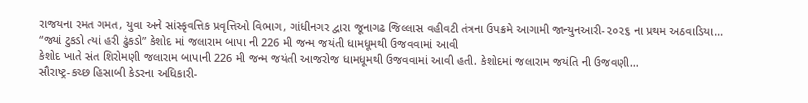રાજયના રમત ગમત, યુવા અને સાંસ્કૃવત્તિક પ્રવૃત્તિઓ વિભાગ, ગાંધીનગર દ્વારા જૂનાગઢ જિલ્લાસ વહીવટી તંત્રના ઉપક્રમે આગામી જાન્યુનઆરી-૨૦૨૬ ના પ્રથમ અઠવાડિયા…
“જ્યાં ટુકડો ત્યાં હરી ઢુંકડો” કેશોદ માં જલારામ બાપા ની 226 મી જન્મ જયંતી ધામધૂમથી ઉજવવામાં આવી
કેશોદ ખાતે સંત શિરોમણી જલારામ બાપાની 226 મી જન્મ જયંતી આજરોજ ધામધૂમથી ઉજવવામાં આવી હતી. કેશોદમાં જલારામ જયંતિ ની ઉજવણી…
સૌરાષ્ટ્ર-કચ્છ હિસાબી કેડરના અધિકારી-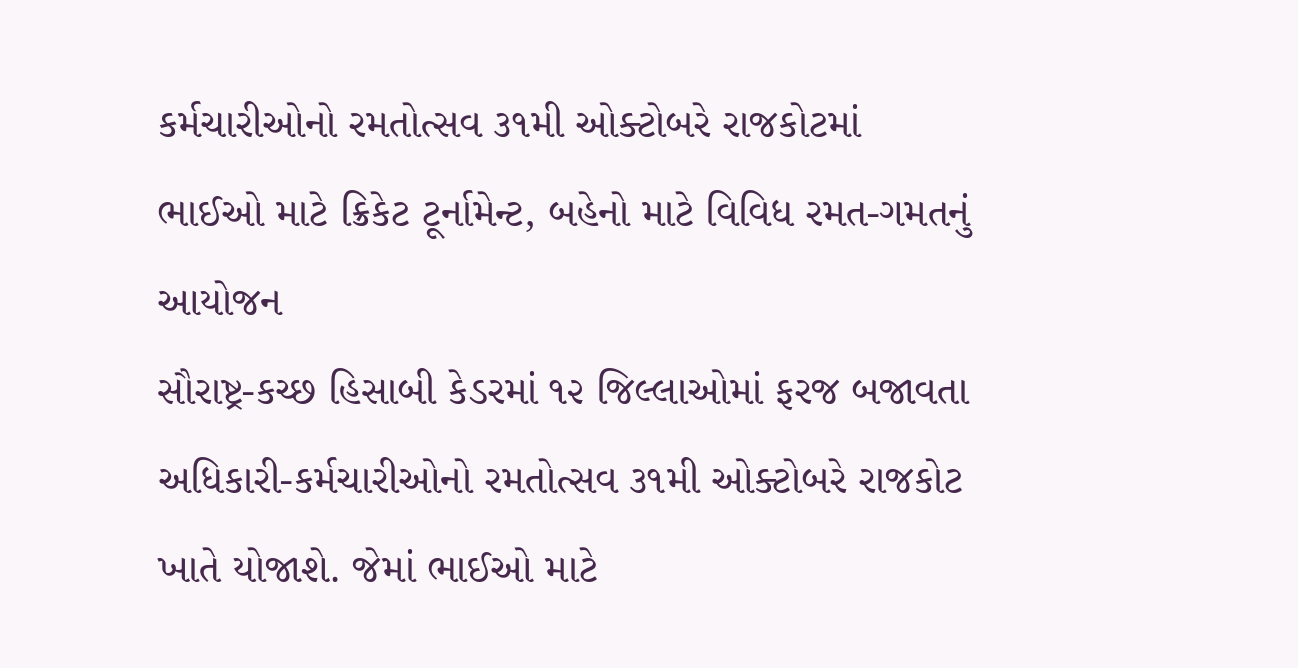કર્મચારીઓનો રમતોત્સવ ૩૧મી ઓક્ટોબરે રાજકોટમાં ભાઈઓ માટે ક્રિકેટ ટૂર્નામેન્ટ, બહેનો માટે વિવિધ રમત-ગમતનું આયોજન
સૌરાષ્ટ્ર-કચ્છ હિસાબી કેડરમાં ૧૨ જિલ્લાઓમાં ફરજ બજાવતા અધિકારી-કર્મચારીઓનો રમતોત્સવ ૩૧મી ઓક્ટોબરે રાજકોટ ખાતે યોજાશે. જેમાં ભાઈઓ માટે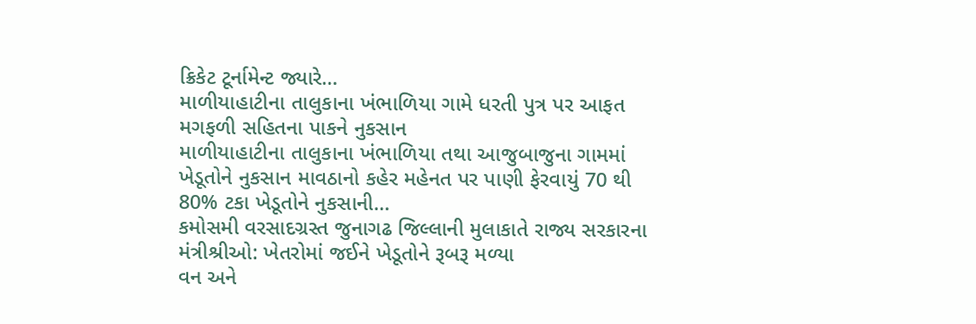ક્રિકેટ ટૂર્નામેન્ટ જ્યારે…
માળીયાહાટીના તાલુકાના ખંભાળિયા ગામે ધરતી પુત્ર પર આફત મગફળી સહિતના પાકને નુકસાન
માળીયાહાટીના તાલુકાના ખંભાળિયા તથા આજુબાજુના ગામમાં ખેડૂતોને નુકસાન માવઠાનો કહેર મહેનત પર પાણી ફેરવાયું 70 થી 80% ટકા ખેડૂતોને નુકસાની…
કમોસમી વરસાદગ્રસ્ત જુનાગઢ જિલ્લાની મુલાકાતે રાજ્ય સરકારના મંત્રીશ્રીઓ: ખેતરોમાં જઈને ખેડૂતોને રૂબરૂ મળ્યા
વન અને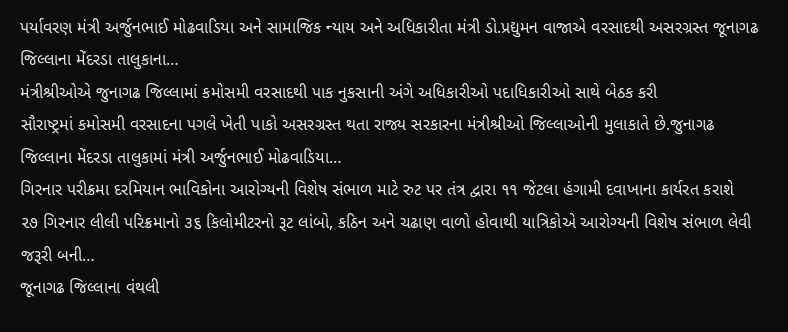પર્યાવરણ મંત્રી અર્જુનભાઈ મોઢવાડિયા અને સામાજિક ન્યાય અને અધિકારીતા મંત્રી ડો.પ્રદ્યુમન વાજાએ વરસાદથી અસરગ્રસ્ત જૂનાગઢ જિલ્લાના મેંદરડા તાલુકાના…
મંત્રીશ્રીઓએ જુનાગઢ જિલ્લામાં કમોસમી વરસાદથી પાક નુકસાની અંગે અધિકારીઓ પદાધિકારીઓ સાથે બેઠક કરી
સૌરાષ્ટ્રમાં કમોસમી વરસાદના પગલે ખેતી પાકો અસરગ્રસ્ત થતા રાજ્ય સરકારના મંત્રીશ્રીઓ જિલ્લાઓની મુલાકાતે છે.જુનાગઢ જિલ્લાના મેંદરડા તાલુકામાં મંત્રી અર્જુનભાઈ મોઢવાડિયા…
ગિરનાર પરીક્રમા દરમિયાન ભાવિકોના આરોગ્યની વિશેષ સંભાળ માટે રુટ પર તંત્ર દ્વારા ૧૧ જેટલા હંગામી દવાખાના કાર્યરત કરાશે
૨૭ ગિરનાર લીલી પરિક્રમાનો ૩૬ કિલોમીટરનો રૂટ લાંબો, કઠિન અને ચઢાણ વાળો હોવાથી યાત્રિકોએ આરોગ્યની વિશેષ સંભાળ લેવી જરૂરી બની…
જૂનાગઢ જિલ્લાના વંથલી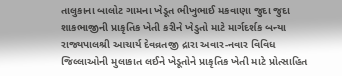તાલુકાના બાલોટ ગામના ખેડૂત ભીખુભાઈ મકવાણા જુદા જુદા શાકભાજીની પ્રાકૃતિક ખેતી કરીને ખેડુતો માટે માર્ગદર્શક બન્યા
રાજ્યપાલશ્રી આચાર્ય દેવવ્રતજી દ્રારા અવાર-નવાર વિવિધ જિલ્લાઓની મુલાકાત લઈને ખેડૂતોને પ્રાકૃતિક ખેતી માટે પ્રોત્સાહિત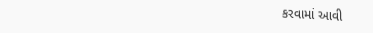કરવામાં આવી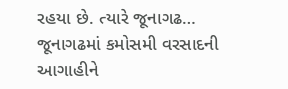રહયા છે. ત્યારે જૂનાગઢ…
જૂનાગઢમાં કમોસમી વરસાદની આગાહીને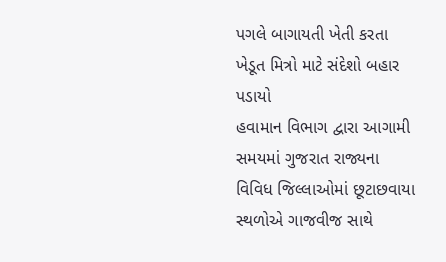પગલે બાગાયતી ખેતી કરતા ખેડૂત મિત્રો માટે સંદેશો બહાર પડાયો
હવામાન વિભાગ દ્વારા આગામી સમયમાં ગુજરાત રાજ્યના વિવિધ જિલ્લાઓમાં છૂટાછવાયા સ્થળોએ ગાજવીજ સાથે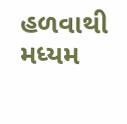હળવાથી મધ્યમ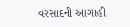વરસાદની આગાહી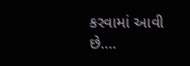કરવામાં આવી છે.…